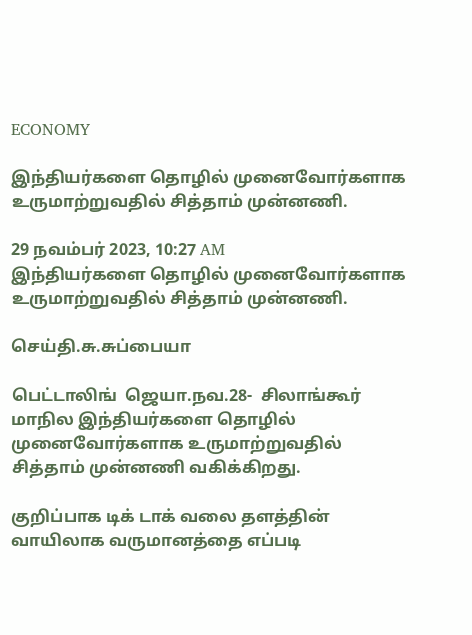ECONOMY

இந்தியர்களை தொழில் முனைவோர்களாக  உருமாற்றுவதில் சித்தாம் முன்னணி.

29 நவம்பர் 2023, 10:27 AM
இந்தியர்களை தொழில் முனைவோர்களாக  உருமாற்றுவதில் சித்தாம் முன்னணி.

செய்தி.சு.சுப்பையா

பெட்டாலிங்  ஜெயா.நவ.28-  சிலாங்கூர் மாநில இந்தியர்களை தொழில் முனைவோர்களாக உருமாற்றுவதில் சித்தாம் முன்னணி வகிக்கிறது.

குறிப்பாக டிக் டாக் வலை தளத்தின் வாயிலாக வருமானத்தை எப்படி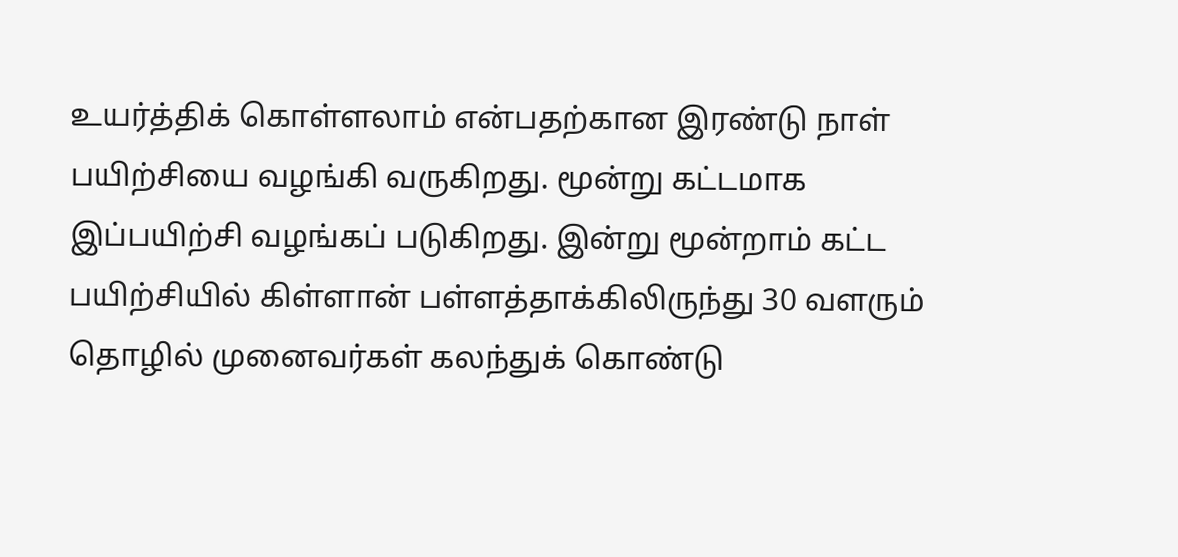உயர்த்திக் கொள்ளலாம் என்பதற்கான இரண்டு நாள் பயிற்சியை வழங்கி வருகிறது. மூன்று கட்டமாக இப்பயிற்சி வழங்கப் படுகிறது. இன்று மூன்றாம் கட்ட பயிற்சியில் கிள்ளான் பள்ளத்தாக்கிலிருந்து 30 வளரும் தொழில் முனைவர்கள் கலந்துக் கொண்டு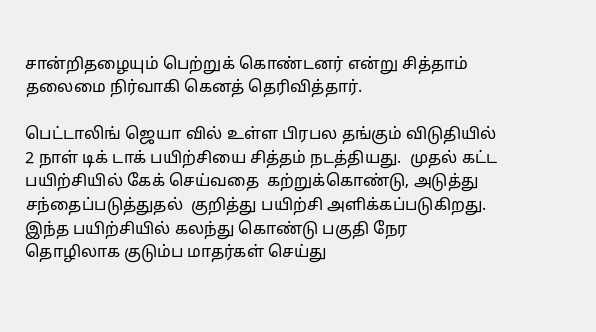சான்றிதழையும் பெற்றுக் கொண்டனர் என்று சித்தாம்  தலைமை நிர்வாகி கெனத் தெரிவித்தார்.

பெட்டாலிங் ஜெயா வில் உள்ள பிரபல தங்கும் விடுதியில் 2 நாள் டிக் டாக் பயிற்சியை சித்தம் நடத்தியது.  முதல் கட்ட பயிற்சியில் கேக் செய்வதை  கற்றுக்கொண்டு, அடுத்து சந்தைப்படுத்துதல்  குறித்து பயிற்சி அளிக்கப்படுகிறது.  இந்த பயிற்சியில் கலந்து கொண்டு பகுதி நேர தொழிலாக குடும்ப மாதர்கள் செய்து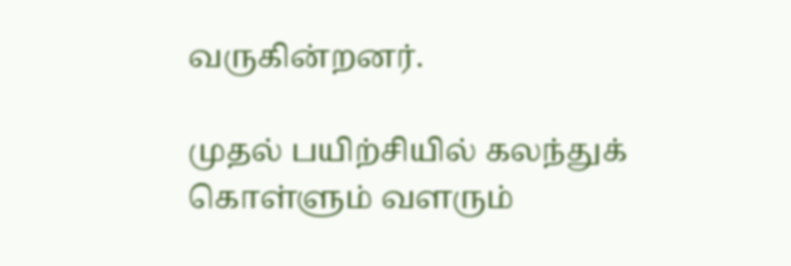வருகின்றனர்.

முதல் பயிற்சியில் கலந்துக் கொள்ளும் வளரும்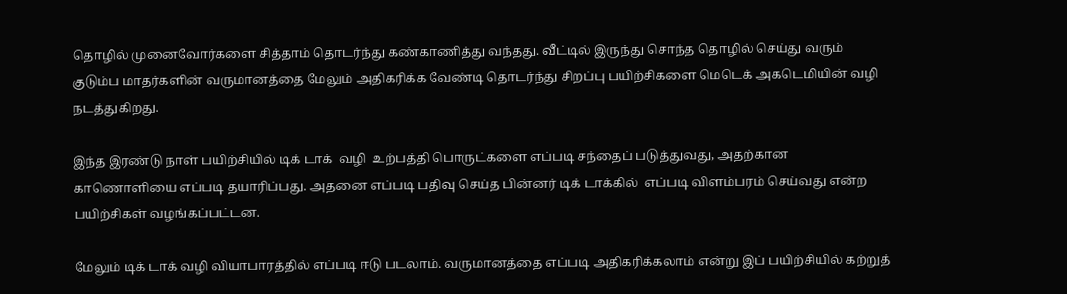தொழில் முனைவோர்களை சித்தாம் தொடர்ந்து கண்காணித்து வந்தது. வீட்டில் இருந்து சொந்த தொழில் செய்து வரும் குடும்ப மாதர்களின் வருமானத்தை மேலும் அதிகரிக்க வேண்டி தொடர்ந்து சிறப்பு பயிற்சிகளை மெடெக் அகடெமியின் வழி நடத்துகிறது.

இந்த இரண்டு நாள் பயிற்சியில் டிக் டாக்  வழி  உற்பத்தி பொருட்களை எப்படி சந்தைப் படுத்துவது, அதற்கான காணொளியை எப்படி தயாரிப்பது. அதனை எப்படி பதிவு செய்த பின்னர் டிக் டாக்கில்  எப்படி விளம்பரம் செய்வது என்ற பயிற்சிகள் வழங்கப்பட்டன.

மேலும் டிக் டாக் வழி வியாபாரத்தில் எப்படி ஈடு படலாம். வருமானத்தை எப்படி அதிகரிக்கலாம் என்று இப் பயிற்சியில் கற்றுத்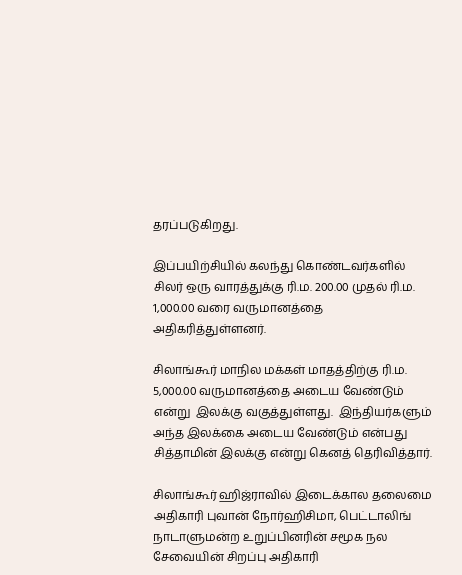தரப்படுகிறது.

இப்பயிற்சியில் கலந்து கொண்டவர்களில் சிலர் ஒரு வாரத்துக்கு ரி.ம. 200.00 முதல் ரி.ம. 1,000.00 வரை வருமானத்தை அதிகரித்துள்ளனர்.

சிலாங்கூர் மாநில மக்கள் மாதத்திற்கு ரி.ம. 5,000.00 வருமானத்தை அடைய வேண்டும் என்று  இலக்கு வகுத்துள்ளது.  இந்தியர்களும் அந்த இலக்கை அடைய வேண்டும் என்பது சித்தாமின் இலக்கு என்று கெனத் தெரிவித்தார்.

சிலாங்கூர் ஹிஜ்ராவில் இடைக்கால தலைமை அதிகாரி புவான் நோர்ஹிசிமா, பெட்டாலிங் நாடாளுமன்ற உறுப்பினரின் சமூக நல  சேவையின் சிறப்பு அதிகாரி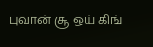புவான் சூ ஒய் கிங்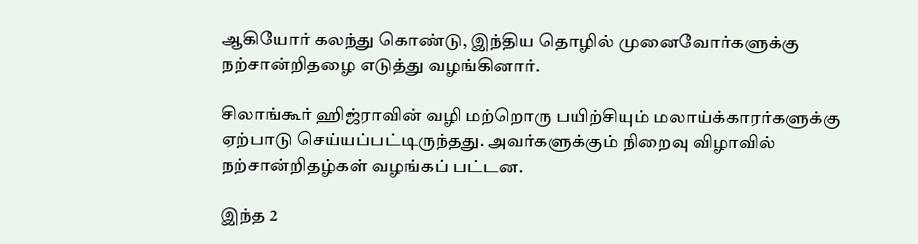ஆகியோர் கலந்து கொண்டு, இந்திய தொழில் முனைவோர்களுக்கு நற்சான்றிதழை எடுத்து வழங்கினார்.

சிலாங்கூர் ஹிஜ்ராவின் வழி மற்றொரு பயிற்சியும் மலாய்க்காரர்களுக்கு ஏற்பாடு செய்யப்பட்டிருந்தது. அவர்களுக்கும் நிறைவு விழாவில் நற்சான்றிதழ்கள் வழங்கப் பட்டன.

இந்த 2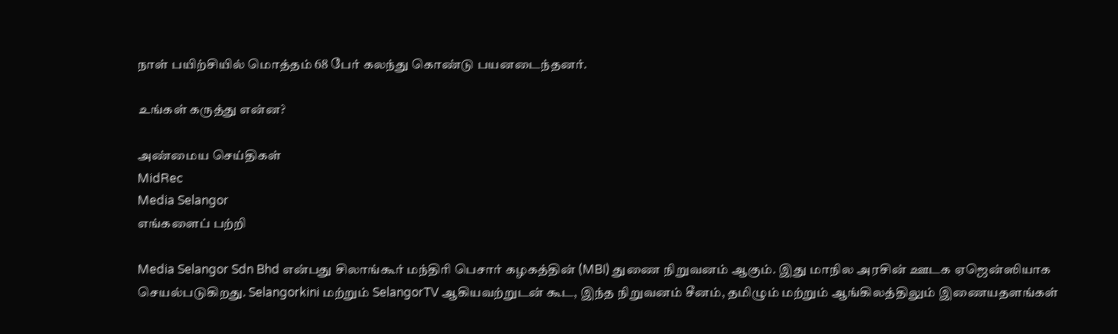நாள் பயிற்சியில் மொத்தம் 68 பேர் கலந்து கொண்டு பயனடைந்தனர்.

உங்கள் கருத்து என்ன?

அண்மைய செய்திகள்
MidRec
Media Selangor
எங்களைப் பற்றி

Media Selangor Sdn Bhd என்பது சிலாங்கூர் மந்திரி பெசார் கழகத்தின் (MBI) துணை நிறுவனம் ஆகும். இது மாநில அரசின் ஊடக ஏஜென்ஸியாக செயல்படுகிறது. Selangorkini மற்றும் SelangorTV ஆகியவற்றுடன் கூட, இந்த நிறுவனம் சீனம், தமிழும் மற்றும் ஆங்கிலத்திலும் இணையதளங்கள்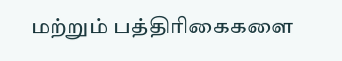மற்றும் பத்திரிகைகளை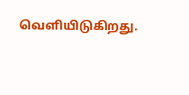வெளியிடுகிறது.